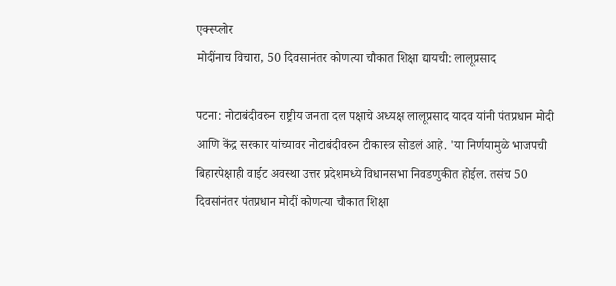एक्स्प्लोर
मोदींनाच विचारा, 50 दिवसानंतर कोणत्या चौकात शिक्षा द्यायची: लालूप्रसाद

पटना: नोटाबंदीवरुन राष्ट्रीय जनता दल पक्षाचे अध्यक्ष लालूप्रसाद यादव यांनी पंतप्रधान मोदी आणि केंद्र सरकार यांच्यावर नोटाबंदीवरुन टीकास्त्र सोडलं आहे. 'या निर्णयामुळे भाजपची बिहारपेक्षाही वाईट अवस्था उत्तर प्रदेशमध्ये विधानसभा निवडणुकीत होईल. तसंच 50 दिवसांनंतर पंतप्रधान मोदीं कोणत्या चौकात शिक्षा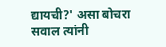द्यायची?' असा बोचरा सवाल त्यांनी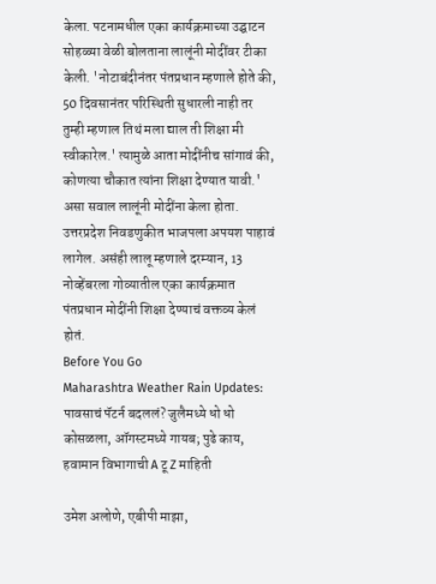केला. पटनामधील एका कार्यक्रमाच्या उद्घाटन सोहळ्या वेळी बोलताना लालूंनी मोदींवर टीका केली. 'नोटाबंदीनंतर पंतप्रधान म्हणाले होते की, 50 दिवसानंतर परिस्थिती सुधारली नाही तर तुम्ही म्हणाल तिथं मला द्याल ती शिक्षा मी स्वीकारेल.' त्यामुळे आता मोदींनीच सांगावं की, कोणत्या चौकात त्यांना शिक्षा देण्यात यावी.' असा सवाल लालूंनी मोदींना केला होता. उत्तरप्रदेश निवडणुकीत भाजपला अपयश पाहावं लागेल. असंही लालू म्हणाले दरम्यान, 13 नोव्हेंबरला गोव्यातील एका कार्यक्रमात पंतप्रधान मोदींनी शिक्षा देण्याचं वक्तव्य केलं होतं.
Before You Go
Maharashtra Weather Rain Updates: पावसाचं पॅटर्न बदललं? जुलैमध्ये धो धो कोसळला, ऑगस्टमध्ये गायब; पुढे काय, हवामान विभागाची A टू Z माहिती

उमेश अलोणे, एबीपी माझा,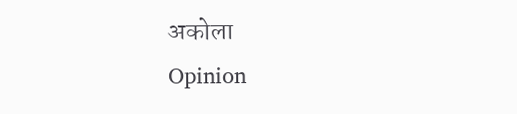अकोला
Opinion